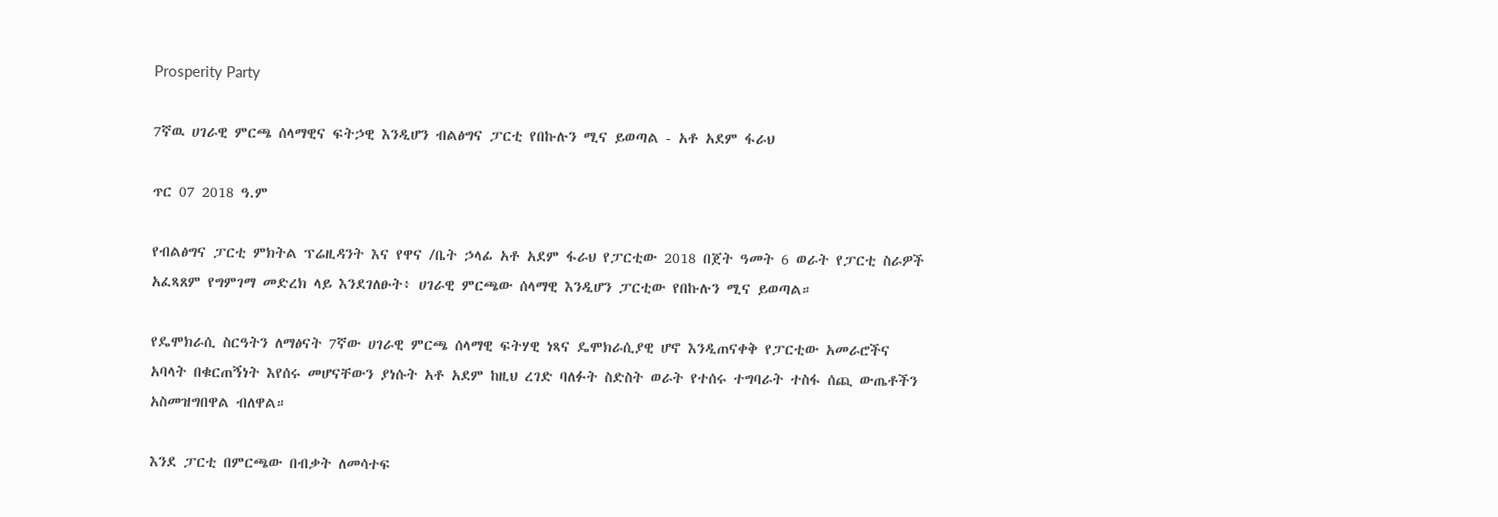Prosperity Party

7ኛዉ ሀገራዊ ምርጫ ሰላማዊና ፍትኃዊ እንዲሆን ብልፅግና ፓርቲ የበኩሉን ሚና ይወጣል - አቶ አደም ፋራህ

ጥር 07 2018 ዓ.ም

የብልፅግና ፓርቲ ምክትል ፕሬዚዳንት እና የዋና /ቤት ኃላፊ አቶ አደም ፋራህ የፓርቲው 2018 በጀት ዓመት 6 ወራት የፓርቲ ስራዎች አፈጻጸም የግምገማ መድረክ ላይ እንደገለፁት፥ ሀገራዊ ምርጫው ሰላማዊ እንዲሆን ፓርቲው የበኩሉን ሚና ይወጣል።

የዴሞክራሲ ስርዓትን ለማፅናት 7ኛው ሀገራዊ ምርጫ ሰላማዊ ፍትሃዊ ነጻና ዴሞክራሲያዊ ሆኖ እንዲጠናቀቅ የፓርቲው አመራሮችና አባላት በቁርጠኝነት እየሰሩ መሆናቸውን ያነሱት አቶ አደም ከዚህ ረገድ ባለፉት ስድስት ወራት የተሰሩ ተግባራት ተስፋ ሰጪ ውጤቶችን አስመዝግበዋል ብለዋል።

እንደ ፓርቲ በምርጫው በብቃት ለመሳተፍ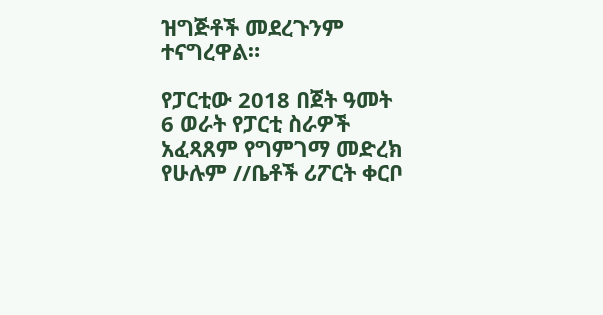ዝግጅቶች መደረጉንም ተናግረዋል።

የፓርቲው 2018 በጀት ዓመት 6 ወራት የፓርቲ ስራዎች አፈጻጸም የግምገማ መድረክ የሁሉም //ቤቶች ሪፖርት ቀርቦ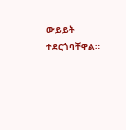ውይይት ተደርጎባቸዋል።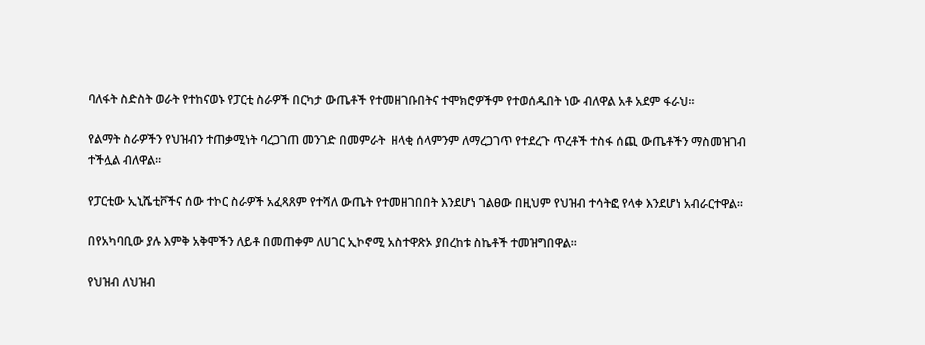ባለፋት ስድስት ወራት የተከናወኑ የፓርቲ ስራዎች በርካታ ውጤቶች የተመዘገቡበትና ተሞክሮዎችም የተወሰዱበት ነው ብለዋል አቶ አደም ፋራህ።

የልማት ስራዎችን የህዝብን ተጠቃሚነት ባረጋገጠ መንገድ በመምራት  ዘላቂ ሰላምንም ለማረጋገጥ የተደረጉ ጥረቶች ተስፋ ሰጪ ውጤቶችን ማስመዝገብ ተችሏል ብለዋል።

የፓርቲው ኢኒሼቲቮችና ሰው ተኮር ስራዎች አፈጻጸም የተሻለ ውጤት የተመዘገበበት እንደሆነ ገልፀው በዚህም የህዝብ ተሳትፎ የላቀ እንደሆነ አብራርተዋል።

በየአካባቢው ያሉ እምቅ አቅሞችን ለይቶ በመጠቀም ለሀገር ኢኮኖሚ አስተዋጽኦ ያበረከቱ ስኬቶች ተመዝግበዋል።

የህዝብ ለህዝብ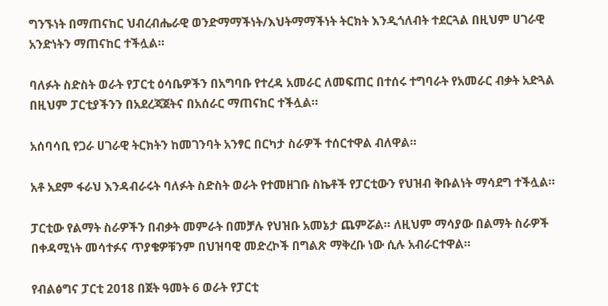ግንኙነት በማጠናከር ህብረብሔራዊ ወንድማማችነት/እህትማማችነት ትርክት እንዲጎለብት ተደርጓል በዚህም ሀገራዊ አንድነትን ማጠናከር ተችሏል።

ባለፉት ስድስት ወራት የፓርቲ ዕሳቤዎችን በአግባቡ የተረዳ አመራር ለመፍጠር በተሰሩ ተግባራት የአመራር ብቃት አድጓል በዚህም ፓርቲያችንን በአደረጃጀትና በአሰራር ማጠናከር ተችሏል።

አሰባሳቢ የጋራ ሀገራዊ ትርክትን ከመገንባት አንፃር በርካታ ስራዎች ተሰርተዋል ብለዋል።

አቶ አደም ፋራህ እንዳብራሩት ባለፉት ስድስት ወራት የተመዘገቡ ስኬቶች የፓርቲውን የህዝብ ቅቡልነት ማሳደግ ተችሏል።

ፓርቲው የልማት ስራዎችን በብቃት መምራት በመቻሉ የህዝቡ አመኔታ ጨምሯል። ለዚህም ማሳያው በልማት ስራዎች በቀዳሚነት መሳተፉና ጥያቄዎቹንም በህዝባዊ መድረኮች በግልጽ ማቅረቡ ነው ሲሉ አብራርተዋል።

የብልፅግና ፓርቲ 2018 በጀት ዓመት 6 ወራት የፓርቲ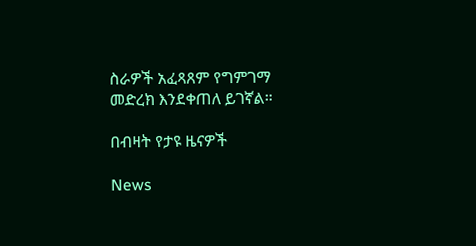ስራዎች አፈጻጸም የግምገማ መድረክ እንደቀጠለ ይገኛል።

በብዛት የታዩ ዜናዎች

News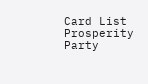Card List
Prosperity Party